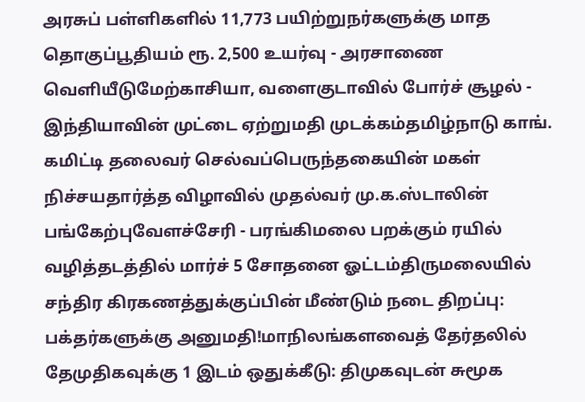அரசுப் பள்ளிகளில் 11,773 பயிற்றுநர்களுக்கு மாத தொகுப்பூதியம் ரூ. 2,500 உயர்வு - அரசாணை வெளியீடுமேற்காசியா, வளைகுடாவில் போர்ச் சூழல் - இந்தியாவின் முட்டை ஏற்றுமதி முடக்கம்தமிழ்நாடு காங். கமிட்டி தலைவர் செல்வப்பெருந்தகையின் மகள் நிச்சயதார்த்த விழாவில் முதல்வர் மு.க.ஸ்டாலின் பங்கேற்புவேளச்சேரி - பரங்கிமலை பறக்கும் ரயில் வழித்தடத்தில் மார்ச் 5 சோதனை ஓட்டம்திருமலையில் சந்திர கிரகணத்துக்குப்பின் மீண்டும் நடை திறப்பு: பக்தர்களுக்கு அனுமதி!மாநிலங்களவைத் தேர்தலில் தேமுதிகவுக்கு 1 இடம் ஒதுக்கீடு: திமுகவுடன் சுமூக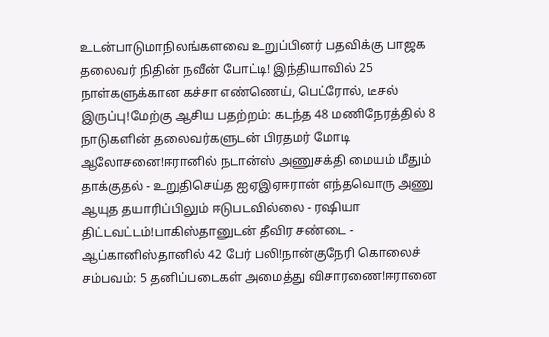உடன்பாடுமாநிலங்களவை உறுப்பினர் பதவிக்கு பாஜக தலைவர் நிதின் நவீன் போட்டி! இந்தியாவில் 25 நாள்களுக்கான கச்சா எண்ணெய், பெட்ரோல், டீசல் இருப்பு!மேற்கு ஆசிய பதற்றம்: கடந்த 48 மணிநேரத்தில் 8 நாடுகளின் தலைவர்களுடன் பிரதமர் மோடி ஆலோசனை!ஈரானில் நடான்ஸ் அணுசக்தி மையம் மீதும் தாக்குதல் - உறுதிசெய்த ஐஏஇஏஈரான் எந்தவொரு அணு ஆயுத தயாரிப்பிலும் ஈடுபடவில்லை - ரஷியா திட்டவட்டம்!பாகிஸ்தானுடன் தீவிர சண்டை - ஆப்கானிஸ்தானில் 42 பேர் பலி!நான்குநேரி கொலைச் சம்பவம்: 5 தனிப்படைகள் அமைத்து விசாரணை!ஈரானை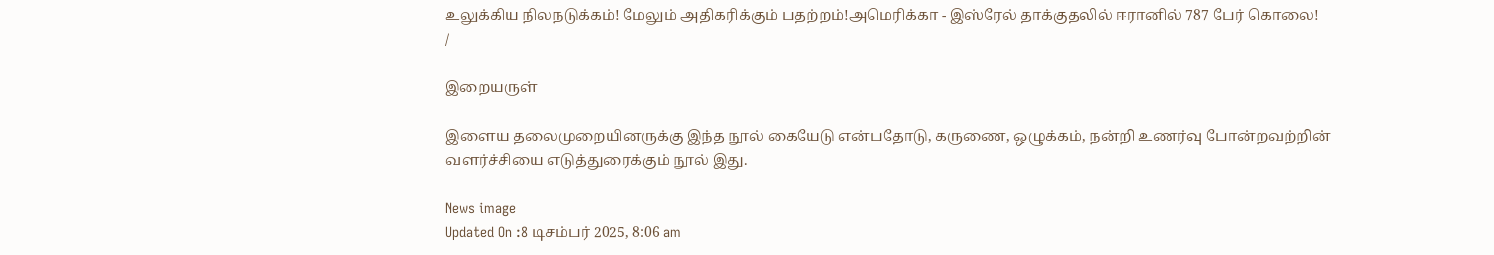உலுக்கிய நிலநடுக்கம்! மேலும் அதிகரிக்கும் பதற்றம்!அமெரிக்கா - இஸ்ரேல் தாக்குதலில் ஈரானில் 787 பேர் கொலை!
/

இறையருள்

இளைய தலைமுறையினருக்கு இந்த நூல் கையேடு என்பதோடு, கருணை, ஒழுக்கம், நன்றி உணர்வு போன்றவற்றின் வளர்ச்சியை எடுத்துரைக்கும் நூல் இது.

News image
Updated On :8 டிசம்பர் 2025, 8:06 am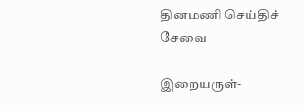தினமணி செய்திச் சேவை

இறையருள்-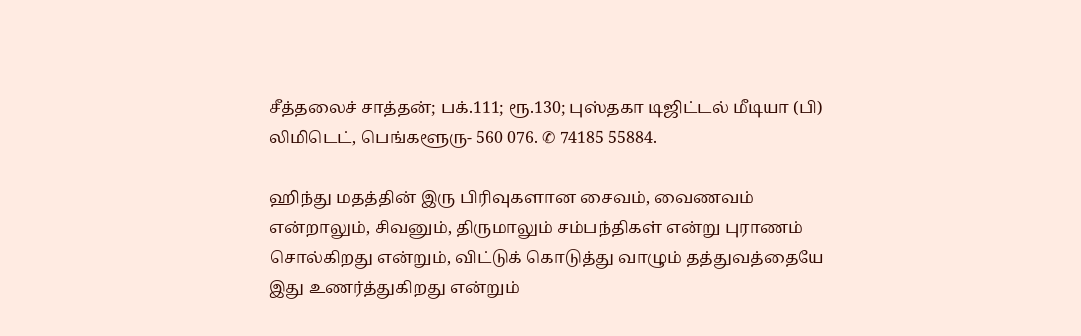சீத்தலைச் சாத்தன்; பக்.111; ரூ.130; புஸ்தகா டிஜிட்டல் மீடியா (பி) லிமிடெட், பெங்களூரு- 560 076. ✆ 74185 55884.

ஹிந்து மதத்தின் இரு பிரிவுகளான சைவம், வைணவம் என்றாலும், சிவனும், திருமாலும் சம்பந்திகள் என்று புராணம் சொல்கிறது என்றும், விட்டுக் கொடுத்து வாழும் தத்துவத்தையே இது உணர்த்துகிறது என்றும்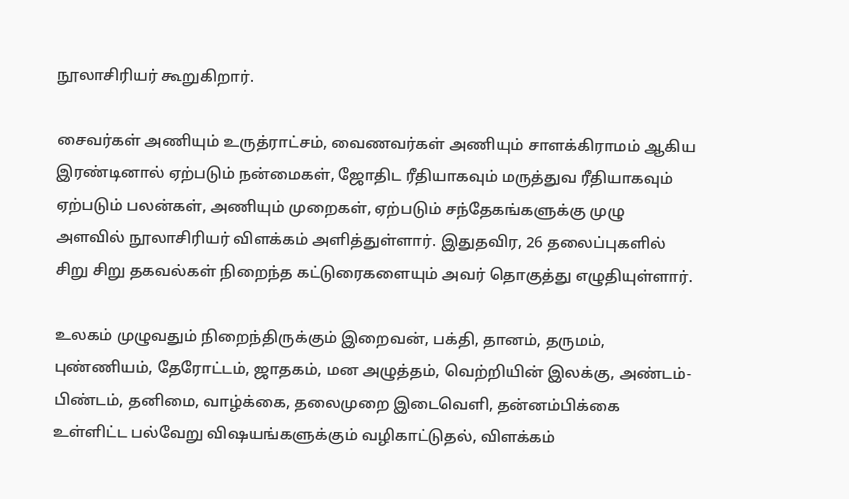நூலாசிரியர் கூறுகிறார்.

சைவர்கள் அணியும் உருத்ராட்சம், வைணவர்கள் அணியும் சாளக்கிராமம் ஆகிய இரண்டினால் ஏற்படும் நன்மைகள், ஜோதிட ரீதியாகவும் மருத்துவ ரீதியாகவும் ஏற்படும் பலன்கள், அணியும் முறைகள், ஏற்படும் சந்தேகங்களுக்கு முழு அளவில் நூலாசிரியர் விளக்கம் அளித்துள்ளார். இதுதவிர, 26 தலைப்புகளில் சிறு சிறு தகவல்கள் நிறைந்த கட்டுரைகளையும் அவர் தொகுத்து எழுதியுள்ளார்.

உலகம் முழுவதும் நிறைந்திருக்கும் இறைவன், பக்தி, தானம், தருமம், புண்ணியம், தேரோட்டம், ஜாதகம், மன அழுத்தம், வெற்றியின் இலக்கு, அண்டம்- பிண்டம், தனிமை, வாழ்க்கை, தலைமுறை இடைவெளி, தன்னம்பிக்கை உள்ளிட்ட பல்வேறு விஷயங்களுக்கும் வழிகாட்டுதல், விளக்கம்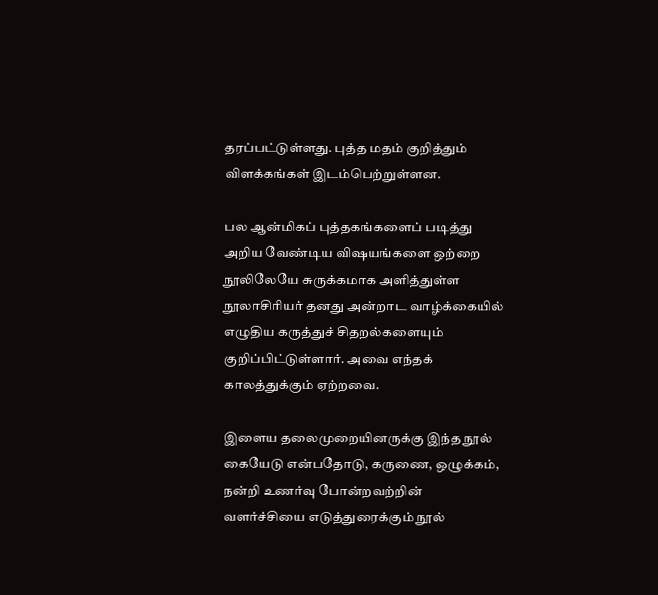தரப்பட்டுள்ளது. புத்த மதம் குறித்தும் விளக்கங்கள் இடம்பெற்றுள்ளன.

பல ஆன்மிகப் புத்தகங்களைப் படித்து அறிய வேண்டிய விஷயங்களை ஒற்றை நூலிலேயே சுருக்கமாக அளித்துள்ள நூலாசிரியர் தனது அன்றாட வாழ்க்கையில் எழுதிய கருத்துச் சிதறல்களையும் குறிப்பிட்டுள்ளார். அவை எந்தக் காலத்துக்கும் ஏற்றவை.

இளைய தலைமுறையினருக்கு இந்த நூல் கையேடு என்பதோடு, கருணை, ஒழுக்கம், நன்றி உணர்வு போன்றவற்றின் வளர்ச்சியை எடுத்துரைக்கும் நூல்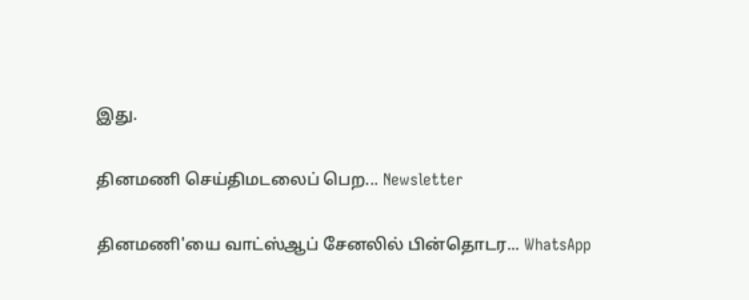இது.

தினமணி செய்திமடலைப் பெற... Newsletter

தினமணி'யை வாட்ஸ்ஆப் சேனலில் பின்தொடர... WhatsApp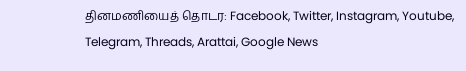தினமணியைத் தொடர: Facebook, Twitter, Instagram, Youtube, Telegram, Threads, Arattai, Google News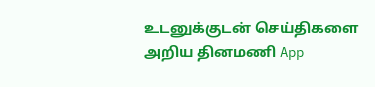உடனுக்குடன் செய்திகளை அறிய தினமணி App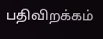பதிவிறக்கம்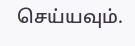செய்யவும்.